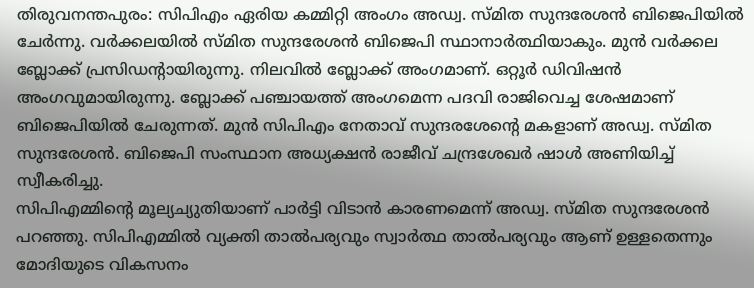തിരുവനന്തപുരം: സിപിഎം ഏരിയ കമ്മിറ്റി അംഗം അഡ്വ. സ്മിത സുന്ദരേശൻ ബിജെപിയിൽ ചേർന്നു. വർക്കലയിൽ സ്മിത സുന്ദരേശൻ ബിജെപി സ്ഥാനാർത്ഥിയാകും. മുൻ വർക്കല ബ്ലോക്ക് പ്രസിഡൻ്റായിരുന്നു. നിലവിൽ ബ്ലോക്ക് അംഗമാണ്. ഒറ്റൂർ ഡിവിഷൻ അംഗവുമായിരുന്നു. ബ്ലോക്ക് പഞ്ചായത്ത് അംഗമെന്ന പദവി രാജിവെച്ച ശേഷമാണ് ബിജെപിയിൽ ചേരുന്നത്. മുൻ സിപിഎം നേതാവ് സുന്ദരശേൻ്റെ മകളാണ് അഡ്വ. സ്മിത സുന്ദരേശൻ. ബിജെപി സംസ്ഥാന അധ്യക്ഷൻ രാജീവ് ചന്ദ്രശേഖർ ഷാൾ അണിയിച്ച് സ്വീകരിച്ചു.
സിപിഎമ്മിന്റെ മൂല്യച്യുതിയാണ് പാർട്ടി വിടാൻ കാരണമെന്ന് അഡ്വ. സ്മിത സുന്ദരേശൻ പറഞ്ഞു. സിപിഎമ്മിൽ വ്യക്തി താൽപര്യവും സ്വാർത്ഥ താൽപര്യവും ആണ് ഉള്ളതെന്നും മോദിയുടെ വികസനം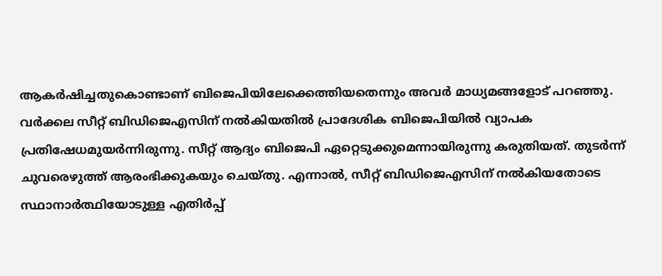ആകർഷിച്ചതുകൊണ്ടാണ് ബിജെപിയിലേക്കെത്തിയതെന്നും അവർ മാധ്യമങ്ങളോട് പറഞ്ഞു.
വർക്കല സീറ്റ് ബിഡിജെഎസിന് നൽകിയതിൽ പ്രാദേശിക ബിജെപിയിൽ വ്യാപക പ്രതിഷേധമുയർന്നിരുന്നു. സീറ്റ് ആദ്യം ബിജെപി ഏറ്റെടുക്കുമെന്നായിരുന്നു കരുതിയത്. തുടർന്ന് ചുവരെഴുത്ത് ആരംഭിക്കുകയും ചെയ്തു. എന്നാൽ, സീറ്റ് ബിഡിജെഎസിന് നൽകിയതോടെ സ്ഥാനാർത്ഥിയോടുള്ള എതിർപ്പ്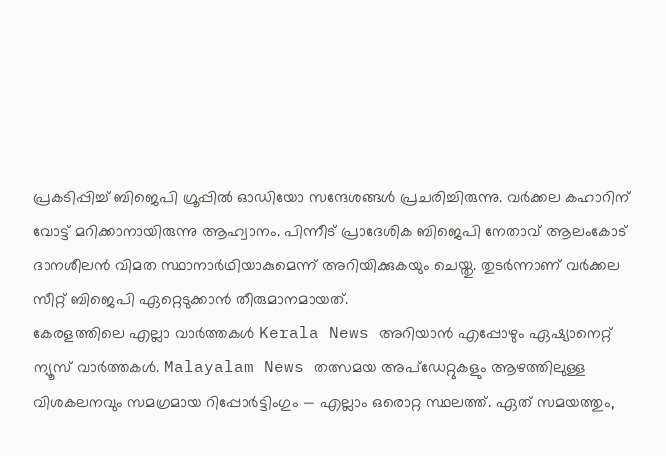പ്രകടിപ്പിച്ച് ബിജെപി ഗ്രൂപ്പിൽ ഓഡിയോ സന്ദേശങ്ങൾ പ്രചരിച്ചിരുന്നു. വർക്കല കഹാറിന് വോട്ട് മറിക്കാനായിരുന്നു ആഹ്വാനം. പിന്നീട് പ്രാദേശിക ബിജെപി നേതാവ് ആലംകോട് ദാനശീലൻ വിമത സ്ഥാനാർഥിയാകുമെന്ന് അറിയിക്കുകയും ചെയ്തു. തുടർന്നാണ് വർക്കല സീറ്റ് ബിജെപി ഏറ്റെടുക്കാൻ തീരുമാനമായത്.
കേരളത്തിലെ എല്ലാ വാർത്തകൾ Kerala News അറിയാൻ എപ്പോഴും ഏഷ്യാനെറ്റ് ന്യൂസ് വാർത്തകൾ. Malayalam News തത്സമയ അപ്ഡേറ്റുകളും ആഴത്തിലുള്ള വിശകലനവും സമഗ്രമായ റിപ്പോർട്ടിംഗും — എല്ലാം ഒരൊറ്റ സ്ഥലത്ത്. ഏത് സമയത്തും,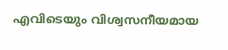എവിടെയും വിശ്വസനീയമായ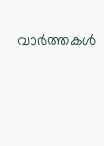വാർത്തകൾ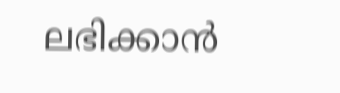ലഭിക്കാൻ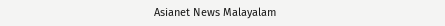Asianet News Malayalam